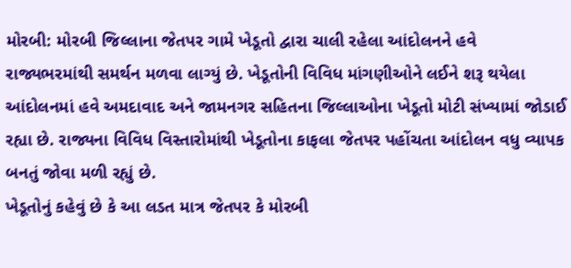મોરબી: મોરબી જિલ્લાના જેતપર ગામે ખેડૂતો દ્વારા ચાલી રહેલા આંદોલનને હવે રાજ્યભરમાંથી સમર્થન મળવા લાગ્યું છે. ખેડૂતોની વિવિધ માંગણીઓને લઈને શરૂ થયેલા આંદોલનમાં હવે અમદાવાદ અને જામનગર સહિતના જિલ્લાઓના ખેડૂતો મોટી સંખ્યામાં જોડાઈ રહ્યા છે. રાજ્યના વિવિધ વિસ્તારોમાંથી ખેડૂતોના કાફલા જેતપર પહોંચતા આંદોલન વધુ વ્યાપક બનતું જોવા મળી રહ્યું છે.
ખેડૂતોનું કહેવું છે કે આ લડત માત્ર જેતપર કે મોરબી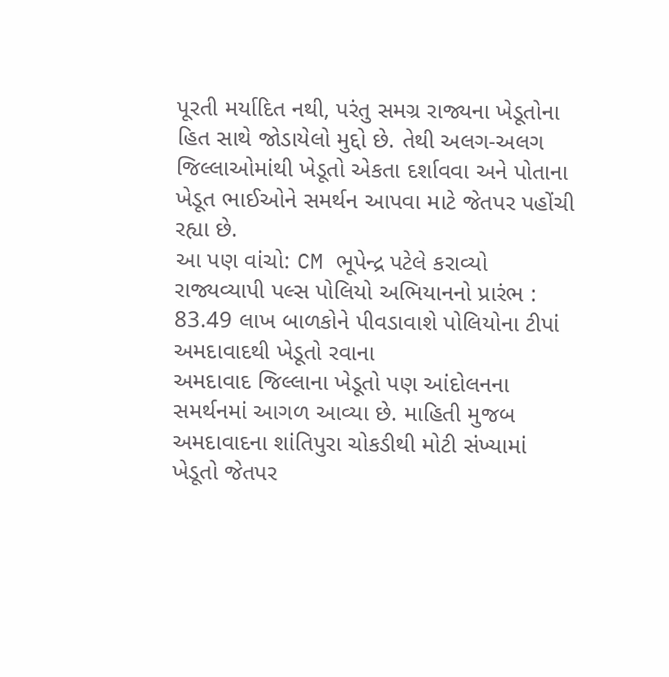પૂરતી મર્યાદિત નથી, પરંતુ સમગ્ર રાજ્યના ખેડૂતોના હિત સાથે જોડાયેલો મુદ્દો છે. તેથી અલગ-અલગ જિલ્લાઓમાંથી ખેડૂતો એકતા દર્શાવવા અને પોતાના ખેડૂત ભાઈઓને સમર્થન આપવા માટે જેતપર પહોંચી રહ્યા છે.
આ પણ વાંચો: CM ભૂપેન્દ્ર પટેલે કરાવ્યો રાજ્યવ્યાપી પલ્સ પોલિયો અભિયાનનો પ્રારંભ : 83.49 લાખ બાળકોને પીવડાવાશે પોલિયોના ટીપાં
અમદાવાદથી ખેડૂતો રવાના
અમદાવાદ જિલ્લાના ખેડૂતો પણ આંદોલનના સમર્થનમાં આગળ આવ્યા છે. માહિતી મુજબ અમદાવાદના શાંતિપુરા ચોકડીથી મોટી સંખ્યામાં ખેડૂતો જેતપર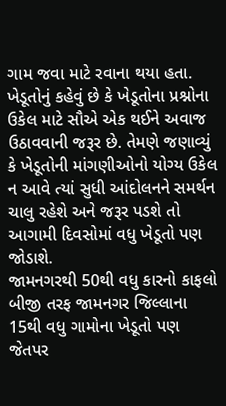ગામ જવા માટે રવાના થયા હતા. ખેડૂતોનું કહેવું છે કે ખેડૂતોના પ્રશ્નોના ઉકેલ માટે સૌએ એક થઈને અવાજ ઉઠાવવાની જરૂર છે. તેમણે જણાવ્યું કે ખેડૂતોની માંગણીઓનો યોગ્ય ઉકેલ ન આવે ત્યાં સુધી આંદોલનને સમર્થન ચાલુ રહેશે અને જરૂર પડશે તો આગામી દિવસોમાં વધુ ખેડૂતો પણ જોડાશે.
જામનગરથી 50થી વધુ કારનો કાફલો
બીજી તરફ જામનગર જિલ્લાના 15થી વધુ ગામોના ખેડૂતો પણ જેતપર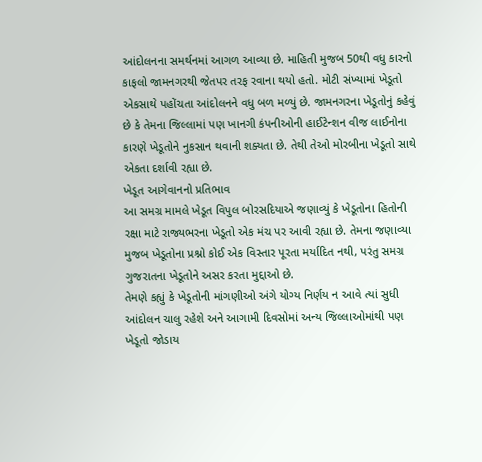આંદોલનના સમર્થનમાં આગળ આવ્યા છે. માહિતી મુજબ 50થી વધુ કારનો કાફલો જામનગરથી જેતપર તરફ રવાના થયો હતો. મોટી સંખ્યામાં ખેડૂતો એકસાથે પહોંચતા આંદોલનને વધુ બળ મળ્યું છે. જામનગરના ખેડૂતોનું કહેવું છે કે તેમના જિલ્લામાં પણ ખાનગી કંપનીઓની હાઈટેન્શન વીજ લાઈનોના કારણે ખેડૂતોને નુકસાન થવાની શક્યતા છે. તેથી તેઓ મોરબીના ખેડૂતો સાથે એકતા દર્શાવી રહ્યા છે.
ખેડૂત આગેવાનનો પ્રતિભાવ
આ સમગ્ર મામલે ખેડૂત વિપુલ બોરસદિયાએ જણાવ્યું કે ખેડૂતોના હિતોની રક્ષા માટે રાજ્યભરના ખેડૂતો એક મંચ પર આવી રહ્યા છે. તેમના જણાવ્યા મુજબ ખેડૂતોના પ્રશ્નો કોઈ એક વિસ્તાર પૂરતા મર્યાદિત નથી, પરંતુ સમગ્ર ગુજરાતના ખેડૂતોને અસર કરતા મુદ્દાઓ છે.
તેમણે કહ્યું કે ખેડૂતોની માંગણીઓ અંગે યોગ્ય નિર્ણય ન આવે ત્યાં સુધી આંદોલન ચાલુ રહેશે અને આગામી દિવસોમાં અન્ય જિલ્લાઓમાંથી પણ ખેડૂતો જોડાય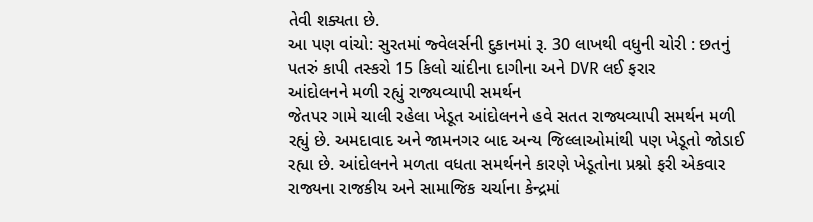તેવી શક્યતા છે.
આ પણ વાંચો: સુરતમાં જ્વેલર્સની દુકાનમાં રૂ. 30 લાખથી વધુની ચોરી : છતનું પતરું કાપી તસ્કરો 15 કિલો ચાંદીના દાગીના અને DVR લઈ ફરાર
આંદોલનને મળી રહ્યું રાજ્યવ્યાપી સમર્થન
જેતપર ગામે ચાલી રહેલા ખેડૂત આંદોલનને હવે સતત રાજ્યવ્યાપી સમર્થન મળી રહ્યું છે. અમદાવાદ અને જામનગર બાદ અન્ય જિલ્લાઓમાંથી પણ ખેડૂતો જોડાઈ રહ્યા છે. આંદોલનને મળતા વધતા સમર્થનને કારણે ખેડૂતોના પ્રશ્નો ફરી એકવાર રાજ્યના રાજકીય અને સામાજિક ચર્ચાના કેન્દ્રમાં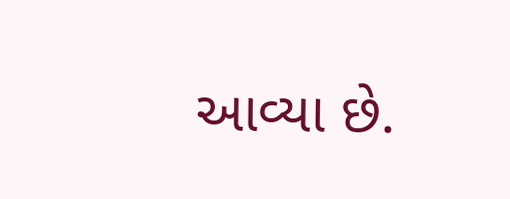આવ્યા છે.